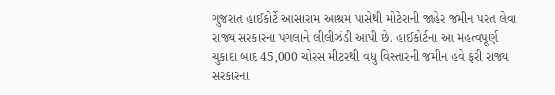ગુજરાત હાઈકોર્ટે આસારામ આશ્રમ પાસેથી મોટેરાની જાહેર જમીન પરત લેવા રાજ્ય સરકારના પગલાને લીલીઝંડી આપી છે. હાઈકોર્ટના આ મહત્વપૂર્ણ ચુકાદા બાદ 45,000 ચોરસ મીટરથી વધુ વિસ્તારની જમીન હવે ફરી રાજ્ય સરકારના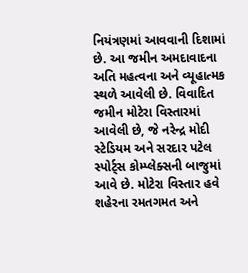નિયંત્રણમાં આવવાની દિશામાં છે. આ જમીન અમદાવાદના અતિ મહત્વના અને વ્યૂહાત્મક સ્થળે આવેલી છે. વિવાદિત જમીન મોટેરા વિસ્તારમાં આવેલી છે, જે નરેન્દ્ર મોદી સ્ટેડિયમ અને સરદાર પટેલ સ્પોર્ટ્સ કોમ્પ્લેક્સની બાજુમાં આવે છે. મોટેરા વિસ્તાર હવે શહેરના રમતગમત અને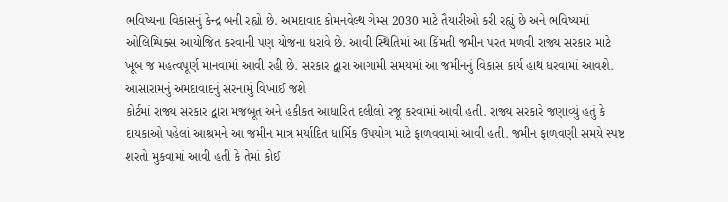ભવિષ્યના વિકાસનું કેન્દ્ર બની રહ્યો છે. અમદાવાદ કોમનવેલ્થ ગેમ્સ 2030 માટે તૈયારીઓ કરી રહ્યું છે અને ભવિષ્યમાં ઓલિમ્પિક્સ આયોજિત કરવાની પણ યોજના ધરાવે છે. આવી સ્થિતિમાં આ કિંમતી જમીન પરત મળવી રાજ્ય સરકાર માટે ખૂબ જ મહત્વપૂર્ણ માનવામાં આવી રહી છે. સરકાર દ્વારા આગામી સમયમાં આ જમીનનું વિકાસ કાર્ય હાથ ધરવામાં આવશે.
આસારામનું અમદાવાદનું સરનામું વિખાઈ જશે
કોર્ટમાં રાજ્ય સરકાર દ્વારા મજબૂત અને હકીકત આધારિત દલીલો રજૂ કરવામાં આવી હતી. રાજ્ય સરકારે જણાવ્યું હતું કે દાયકાઓ પહેલાં આશ્રમને આ જમીન માત્ર મર્યાદિત ધાર્મિક ઉપયોગ માટે ફાળવવામાં આવી હતી. જમીન ફાળવણી સમયે સ્પષ્ટ શરતો મુકવામાં આવી હતી કે તેમાં કોઈ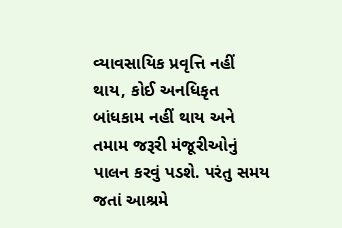વ્યાવસાયિક પ્રવૃત્તિ નહીં થાય, કોઈ અનધિકૃત બાંધકામ નહીં થાય અને તમામ જરૂરી મંજૂરીઓનું પાલન કરવું પડશે. પરંતુ સમય જતાં આશ્રમે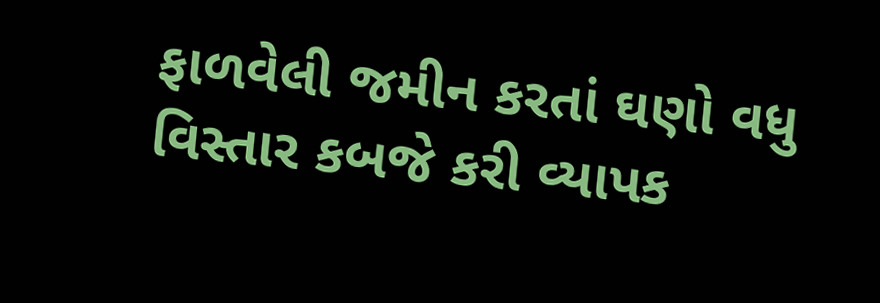ફાળવેલી જમીન કરતાં ઘણો વધુ વિસ્તાર કબજે કરી વ્યાપક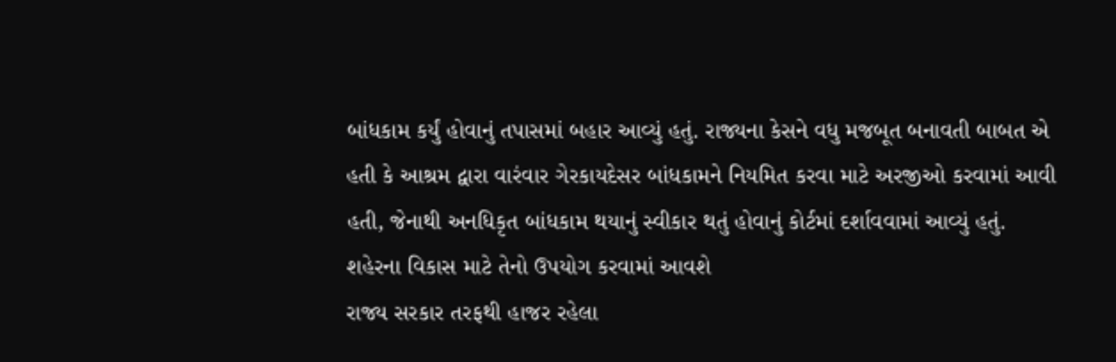બાંધકામ કર્યું હોવાનું તપાસમાં બહાર આવ્યું હતું. રાજ્યના કેસને વધુ મજબૂત બનાવતી બાબત એ હતી કે આશ્રમ દ્વારા વારંવાર ગેરકાયદેસર બાંધકામને નિયમિત કરવા માટે અરજીઓ કરવામાં આવી હતી, જેનાથી અનધિકૃત બાંધકામ થયાનું સ્વીકાર થતું હોવાનું કોર્ટમાં દર્શાવવામાં આવ્યું હતું.
શહેરના વિકાસ માટે તેનો ઉપયોગ કરવામાં આવશે
રાજ્ય સરકાર તરફથી હાજર રહેલા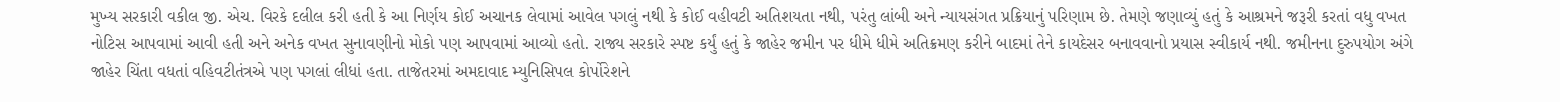મુખ્ય સરકારી વકીલ જી. એચ. વિરકે દલીલ કરી હતી કે આ નિર્ણય કોઈ અચાનક લેવામાં આવેલ પગલું નથી કે કોઈ વહીવટી અતિશયતા નથી, પરંતુ લાંબી અને ન્યાયસંગત પ્રક્રિયાનું પરિણામ છે. તેમણે જણાવ્યું હતું કે આશ્રમને જરૂરી કરતાં વધુ વખત નોટિસ આપવામાં આવી હતી અને અનેક વખત સુનાવણીનો મોકો પણ આપવામાં આવ્યો હતો. રાજ્ય સરકારે સ્પષ્ટ કર્યું હતું કે જાહેર જમીન પર ધીમે ધીમે અતિક્રમણ કરીને બાદમાં તેને કાયદેસર બનાવવાનો પ્રયાસ સ્વીકાર્ય નથી. જમીનના દુરુપયોગ અંગે જાહેર ચિંતા વધતાં વહિવટીતંત્રએ પણ પગલાં લીધાં હતા. તાજેતરમાં અમદાવાદ મ્યુનિસિપલ કોર્પોરેશને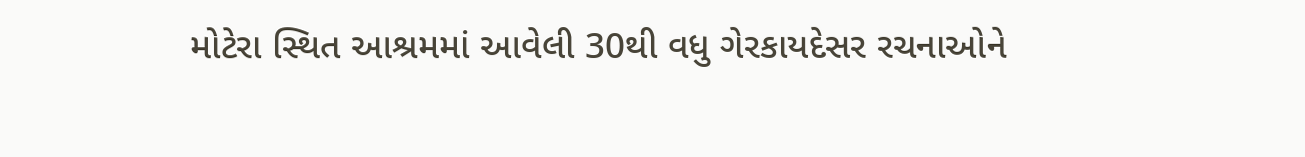મોટેરા સ્થિત આશ્રમમાં આવેલી 30થી વધુ ગેરકાયદેસર રચનાઓને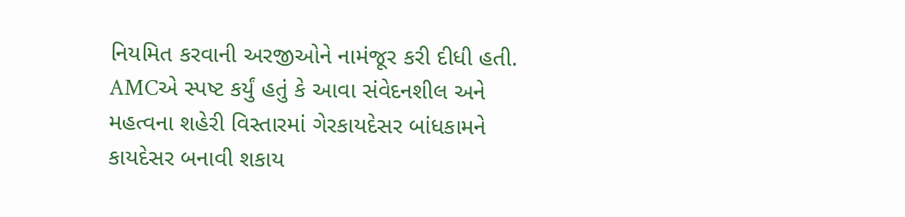નિયમિત કરવાની અરજીઓને નામંજૂર કરી દીધી હતી. AMCએ સ્પષ્ટ કર્યું હતું કે આવા સંવેદનશીલ અને મહત્વના શહેરી વિસ્તારમાં ગેરકાયદેસર બાંધકામને કાયદેસર બનાવી શકાય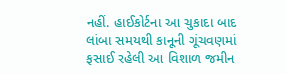નહીં. હાઈકોર્ટના આ ચુકાદા બાદ લાંબા સમયથી કાનૂની ગૂંચવણમાં ફસાઈ રહેલી આ વિશાળ જમીન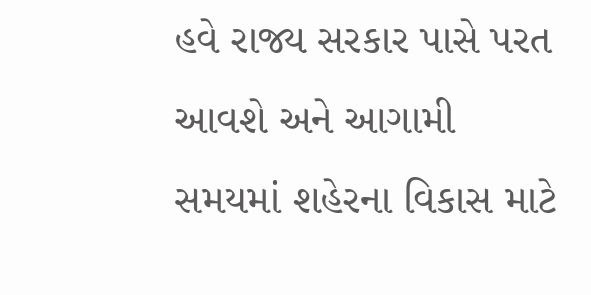હવે રાજ્ય સરકાર પાસે પરત આવશે અને આગામી સમયમાં શહેરના વિકાસ માટે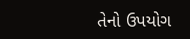તેનો ઉપયોગ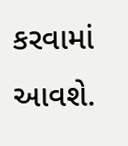કરવામાં આવશે.